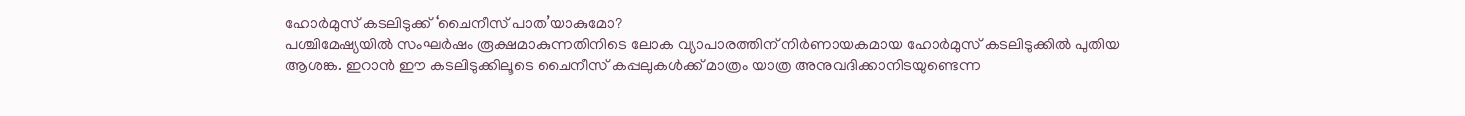ഹോർമുസ് കടലിടുക്ക് ‘ചൈനീസ് പാത’യാകുമോ?
പശ്ചിമേഷ്യയിൽ സംഘർഷം രൂക്ഷമാകുന്നതിനിടെ ലോക വ്യാപാരത്തിന് നിർണായകമായ ഹോർമുസ് കടലിടുക്കിൽ പുതിയ ആശങ്ക. ഇറാൻ ഈ കടലിടുക്കിലൂടെ ചൈനീസ് കപ്പലുകൾക്ക് മാത്രം യാത്ര അനുവദിക്കാനിടയുണ്ടെന്ന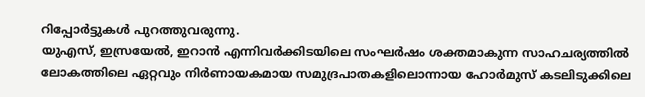റിപ്പോർട്ടുകൾ പുറത്തുവരുന്നു.
യുഎസ്, ഇസ്രയേൽ, ഇറാൻ എന്നിവർക്കിടയിലെ സംഘർഷം ശക്തമാകുന്ന സാഹചര്യത്തിൽ ലോകത്തിലെ ഏറ്റവും നിർണായകമായ സമുദ്രപാതകളിലൊന്നായ ഹോർമുസ് കടലിടുക്കിലെ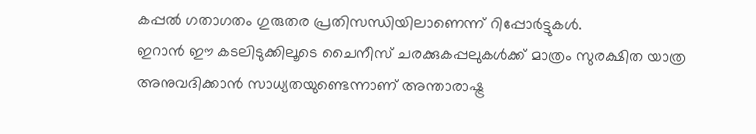കപ്പൽ ഗതാഗതം ഗുരുതര പ്രതിസന്ധിയിലാണെന്ന് റിപ്പോർട്ടുകൾ.
ഇറാൻ ഈ കടലിടുക്കിലൂടെ ചൈനീസ് ചരക്കുകപ്പലുകൾക്ക് മാത്രം സുരക്ഷിത യാത്ര അനുവദിക്കാൻ സാധ്യതയുണ്ടെന്നാണ് അന്താരാഷ്ട്ര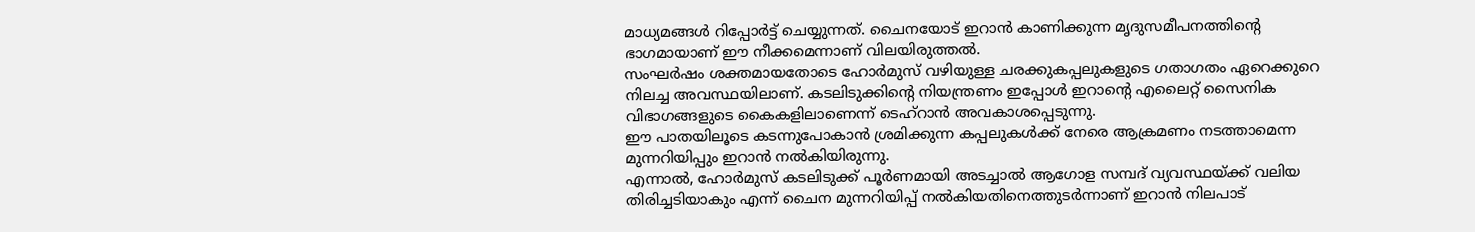മാധ്യമങ്ങൾ റിപ്പോർട്ട് ചെയ്യുന്നത്. ചൈനയോട് ഇറാൻ കാണിക്കുന്ന മൃദുസമീപനത്തിന്റെ ഭാഗമായാണ് ഈ നീക്കമെന്നാണ് വിലയിരുത്തൽ.
സംഘർഷം ശക്തമായതോടെ ഹോർമുസ് വഴിയുള്ള ചരക്കുകപ്പലുകളുടെ ഗതാഗതം ഏറെക്കുറെ നിലച്ച അവസ്ഥയിലാണ്. കടലിടുക്കിന്റെ നിയന്ത്രണം ഇപ്പോൾ ഇറാന്റെ എലൈറ്റ് സൈനിക വിഭാഗങ്ങളുടെ കൈകളിലാണെന്ന് ടെഹ്റാൻ അവകാശപ്പെടുന്നു.
ഈ പാതയിലൂടെ കടന്നുപോകാൻ ശ്രമിക്കുന്ന കപ്പലുകൾക്ക് നേരെ ആക്രമണം നടത്താമെന്ന മുന്നറിയിപ്പും ഇറാൻ നൽകിയിരുന്നു.
എന്നാൽ, ഹോർമുസ് കടലിടുക്ക് പൂർണമായി അടച്ചാൽ ആഗോള സമ്പദ് വ്യവസ്ഥയ്ക്ക് വലിയ തിരിച്ചടിയാകും എന്ന് ചൈന മുന്നറിയിപ്പ് നൽകിയതിനെത്തുടർന്നാണ് ഇറാൻ നിലപാട്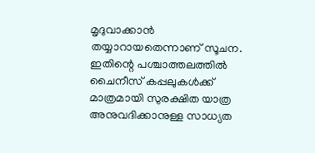മൃദുവാക്കാൻ തയ്യാറായതെന്നാണ് സൂചന.
ഇതിന്റെ പശ്ചാത്തലത്തിൽ ചൈനീസ് കപ്പലുകൾക്ക് മാത്രമായി സുരക്ഷിത യാത്ര അനുവദിക്കാനുള്ള സാധ്യത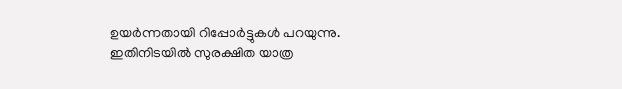ഉയർന്നതായി റിപ്പോർട്ടുകൾ പറയുന്നു.
ഇതിനിടയിൽ സുരക്ഷിത യാത്ര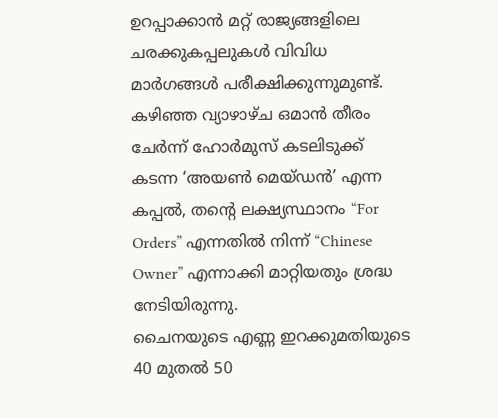ഉറപ്പാക്കാൻ മറ്റ് രാജ്യങ്ങളിലെ ചരക്കുകപ്പലുകൾ വിവിധ മാർഗങ്ങൾ പരീക്ഷിക്കുന്നുമുണ്ട്.
കഴിഞ്ഞ വ്യാഴാഴ്ച ഒമാൻ തീരം ചേർന്ന് ഹോർമുസ് കടലിടുക്ക് കടന്ന ‘അയൺ മെയ്ഡൻ’ എന്ന കപ്പൽ, തന്റെ ലക്ഷ്യസ്ഥാനം “For Orders” എന്നതിൽ നിന്ന് “Chinese Owner” എന്നാക്കി മാറ്റിയതും ശ്രദ്ധ നേടിയിരുന്നു.
ചൈനയുടെ എണ്ണ ഇറക്കുമതിയുടെ 40 മുതൽ 50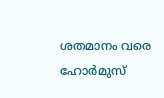ശതമാനം വരെ ഹോർമുസ്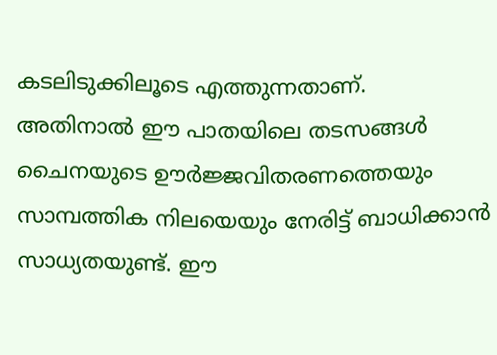കടലിടുക്കിലൂടെ എത്തുന്നതാണ്.
അതിനാൽ ഈ പാതയിലെ തടസങ്ങൾ ചൈനയുടെ ഊർജ്ജവിതരണത്തെയും സാമ്പത്തിക നിലയെയും നേരിട്ട് ബാധിക്കാൻ സാധ്യതയുണ്ട്. ഈ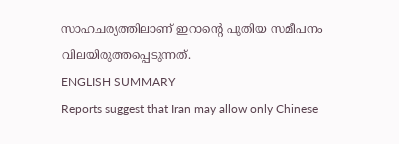സാഹചര്യത്തിലാണ് ഇറാന്റെ പുതിയ സമീപനം വിലയിരുത്തപ്പെടുന്നത്.
ENGLISH SUMMARY
Reports suggest that Iran may allow only Chinese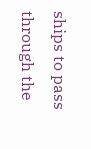ships to pass through the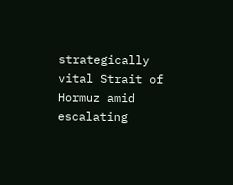strategically vital Strait of Hormuz amid escalating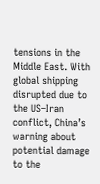tensions in the Middle East. With global shipping disrupted due to the US–Iran conflict, China’s warning about potential damage to the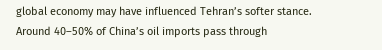global economy may have influenced Tehran’s softer stance. Around 40–50% of China’s oil imports pass through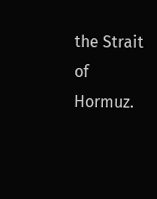the Strait of Hormuz.